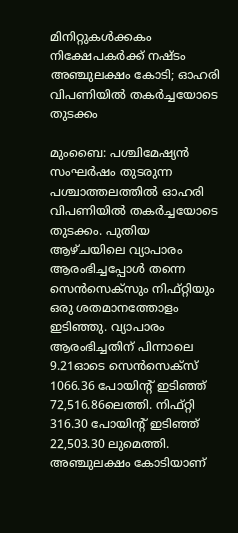മിനിറ്റുകൾക്കകം നിക്ഷേപകർക്ക് നഷ്ടം അഞ്ചുലക്ഷം കോടി; ഓഹരി വിപണിയിൽ തകർച്ചയോടെ തുടക്കം

മുംബൈ: പശ്ചിമേഷ്യൻ സംഘർഷം തുടരുന്ന പശ്ചാത്തലത്തിൽ ഓഹരി വിപണിയിൽ തകർച്ചയോടെ തുടക്കം. പുതിയ ആഴ്ചയിലെ വ്യാപാരം ആരംഭിച്ചപ്പോൾ തന്നെ സെൻസെക്സും നിഫ്റ്റിയും ഒരു ശതമാനത്തോളം ഇടിഞ്ഞു. വ്യാപാരം ആരംഭിച്ചതിന് പിന്നാലെ 9.21ഓടെ സെൻസെക്സ് 1066.36 പോയിന്റ് ഇടിഞ്ഞ് 72,516.86ലെത്തി. നിഫ്റ്റി 316.30 പോയിന്റ് ഇടിഞ്ഞ് 22,503.30 ലുമെത്തി. അഞ്ചുലക്ഷം കോടിയാണ്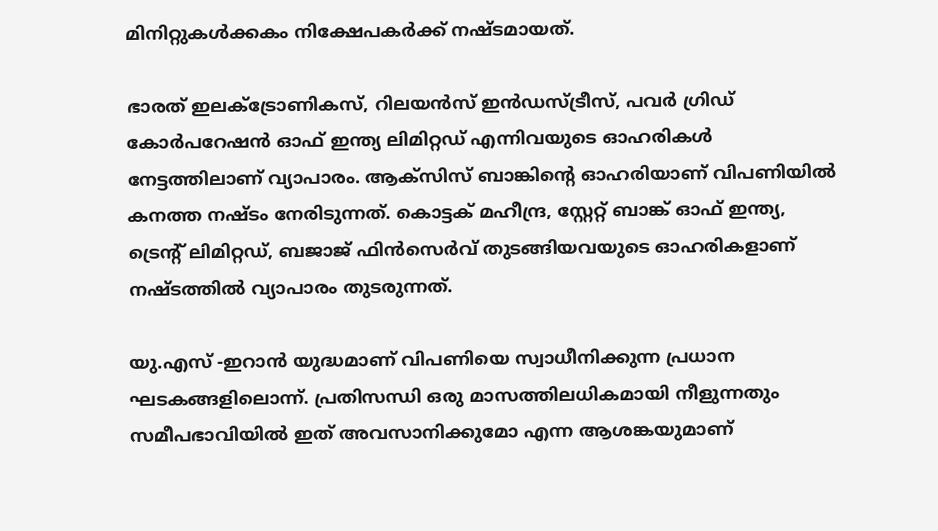മിനിറ്റുകൾക്കകം നിക്ഷേപകർക്ക് നഷ്ടമായത്.

ഭാരത് ഇലക്ട്രോണികസ്, റിലയൻസ് ഇൻഡസ്ട്രീസ്, പവർ ഗ്രിഡ് കോർപറേഷൻ ഓഫ് ഇന്ത്യ ലിമിറ്റഡ് എന്നിവയുടെ ഓഹരികൾ നേട്ടത്തിലാണ് വ്യാപാരം. ആക്സിസ് ബാങ്കിന്റെ ഓഹരിയാണ് വിപണിയിൽ കനത്ത നഷ്ടം നേരിടുന്നത്. കൊട്ടക് മഹീന്ദ്ര, സ്റ്റേറ്റ് ബാങ്ക് ഓഫ് ഇന്ത്യ, ട്രെന്റ് ലിമിറ്റഡ്, ബജാജ് ഫിൻസെർവ് തുടങ്ങിയവയുടെ ഓഹരികളാണ് നഷ്ടത്തിൽ വ്യാപാരം തുടരുന്നത്.

യു.എസ് -ഇറാൻ യുദ്ധമാണ് വിപണിയെ സ്വാധീനിക്കുന്ന പ്രധാന ഘടകങ്ങളിലൊന്ന്. പ്രതിസന്ധി ഒരു മാസത്തിലധികമായി നീളുന്നതും സമീപഭാവിയിൽ ഇത് അവസാനിക്കുമോ എന്ന ആശങ്കയുമാണ്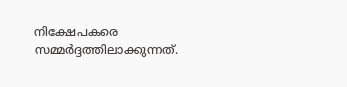നിക്ഷേപകരെ സമ്മർദ്ദത്തിലാക്കുന്നത്.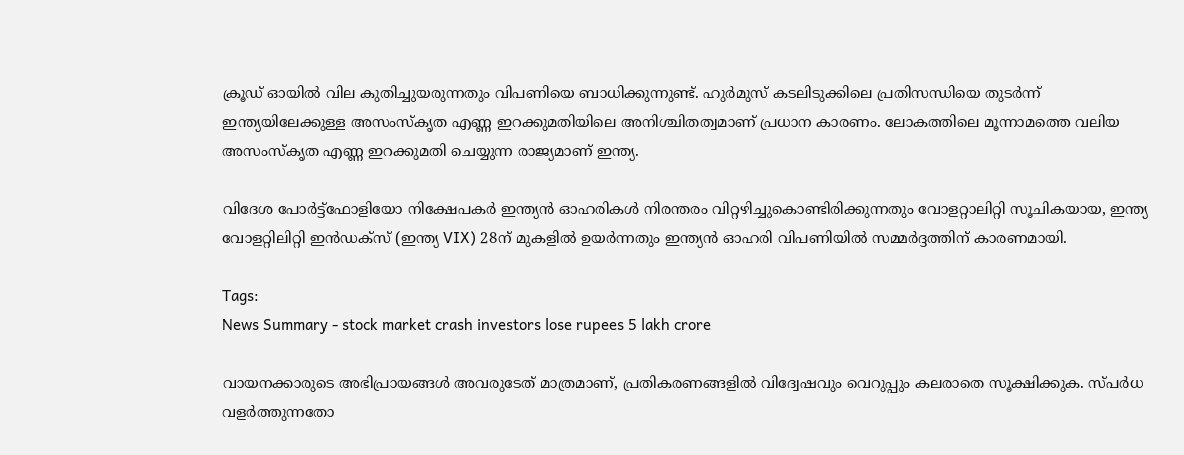ക്രൂഡ് ഓയിൽ വില കുതിച്ചുയരുന്നതും വിപണിയെ ബാധിക്കുന്നുണ്ട്. ഹുർമുസ് കടലിടുക്കിലെ പ്രതിസന്ധിയെ തുടർന്ന് ഇന്ത്യയിലേക്കുള്ള അസംസ്കൃത എണ്ണ ഇറക്കുമതിയിലെ അനിശ്ചിതത്വമാണ് പ്രധാന കാരണം. ലോകത്തിലെ മൂന്നാമത്തെ വലിയ അസംസ്കൃത എണ്ണ ഇറക്കുമതി ചെയ്യുന്ന രാജ്യമാണ് ഇന്ത്യ.

വിദേശ പോർട്ട്ഫോളിയോ നിക്ഷേപകർ ഇന്ത്യൻ ഓഹരികൾ നിരന്തരം വിറ്റഴിച്ചുകൊണ്ടിരിക്കുന്നതും വോളറ്റാലിറ്റി സൂചികയായ, ഇന്ത്യ വോളറ്റിലിറ്റി ഇൻഡക്സ് (ഇന്ത്യ VIX) 28ന് മുകളിൽ ഉയർന്നതും ഇന്ത്യൻ ഓഹരി വിപണിയിൽ സമ്മർദ്ദത്തിന് കാരണമായി.

Tags:
News Summary - stock market crash investors lose rupees 5 lakh crore

വായനക്കാരുടെ അഭിപ്രായങ്ങള്‍ അവരുടേത് മാത്രമാണ്, പ്രതികരണങ്ങളിൽ വിദ്വേഷവും വെറുപ്പും കലരാതെ സൂക്ഷിക്കുക. സ്പർധ വളർത്തുന്നതോ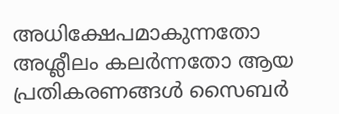അധിക്ഷേപമാകുന്നതോ അശ്ലീലം കലർന്നതോ ആയ പ്രതികരണങ്ങൾ സൈബർ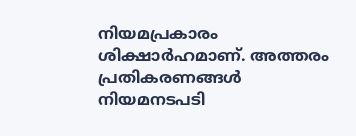നിയമപ്രകാരം ശിക്ഷാർഹമാണ്. അത്തരം പ്രതികരണങ്ങൾ നിയമനടപടി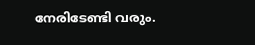നേരിടേണ്ടി വരും.